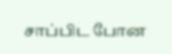சாப்பிட போன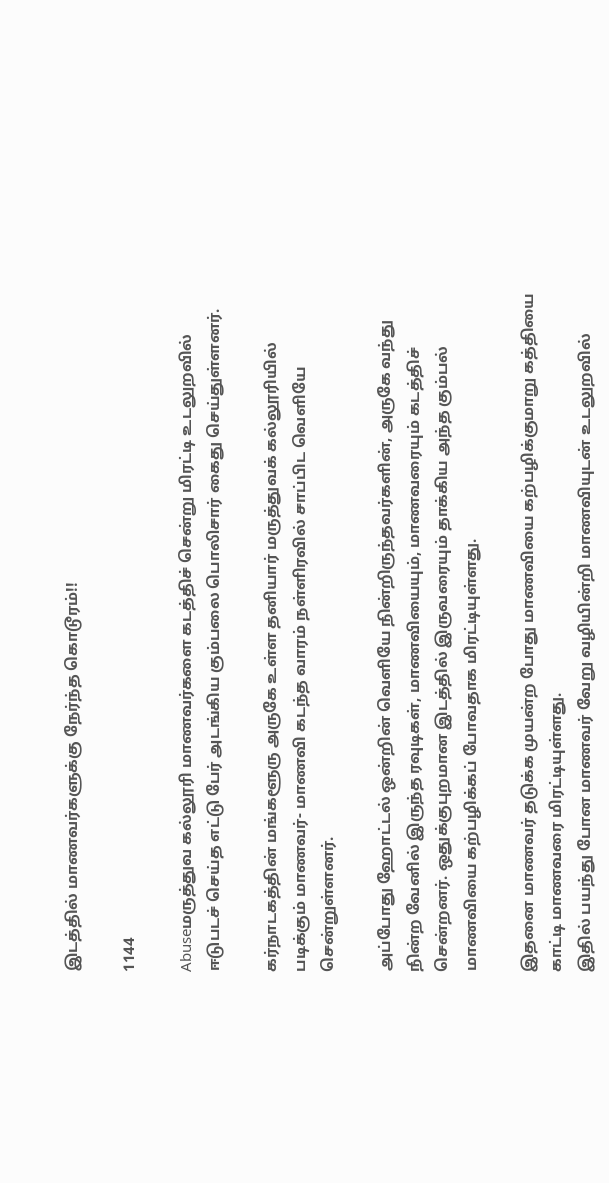இடத்தில் மாணவர்களுக்கு நேர்ந்த கொடூரம்!!

1144

Abuseமருத்துவ கல்லூரி மாணவர்களை கடத்திச் சென்று மிரட்டி உடலுறவில் ஈடுபடச் செய்த எட்டு பேர் அடங்கிய கும்பலை பொலிசார் கைது செய்துள்ளனர்.

கர்நாடகத்தின் மங்களூரு அருகே உள்ள தனியார் மருத்துவக் கல்லூரியில் படிக்கும் மாணவர்- மாணவி கடந்த வாரம் நள்ளிரவில் சாப்பிட வெளியே சென்றுள்ளனர்.

அப்போது ஹோட்டல் ஒன்றின் வெளியே நின்றிருந்தவர்களின், அருகே வந்து நின்ற வேனில் இருந்த ரவுடிகள், மாணவியையும், மாணவரையும் கடத்திச் சென்றனர். ஒதுக்குபுறமான இடத்தில் இருவரையும் தாக்கிய அந்த கும்பல் மாணவியை கற்பழிக்கப் போவதாக மிரட்டியுள்ளது.

இதனை மாணவர் தடுக்க முயன்ற போது மாணவியை கற்பழிக்குமாறு கத்தியை காட்டி மாணவரை மிரட்டியுள்ளது.
இதில் பயந்து போன மாணவர் வேறு வழியின்றி மாணவியுடன் உடலுறவில்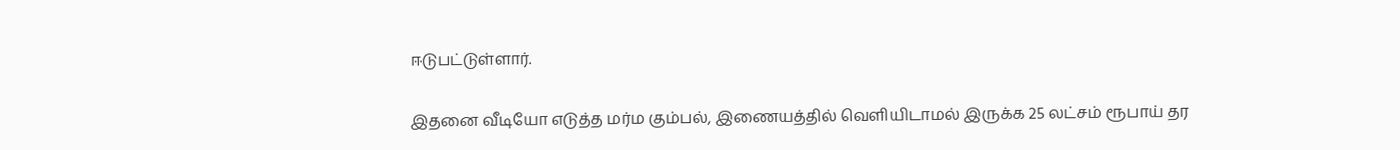ஈடுபட்டுள்ளார்.

இதனை வீடியோ எடுத்த மர்ம கும்பல், இணையத்தில் வெளியிடாமல் இருக்க 25 லட்சம் ரூபாய் தர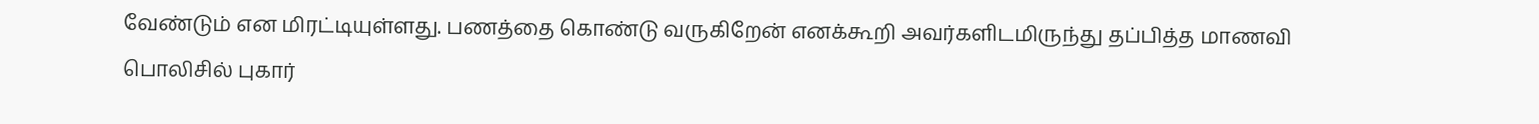வேண்டும் என மிரட்டியுள்ளது. பணத்தை கொண்டு வருகிறேன் எனக்கூறி அவர்களிடமிருந்து தப்பித்த மாணவி பொலிசில் புகார்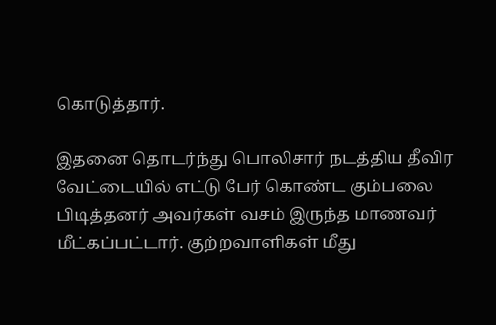கொடுத்தார்.

இதனை தொடர்ந்து பொலிசார் நடத்திய தீவிர வேட்டையில் எட்டு பேர் கொண்ட கும்பலை பிடித்தனர் அவர்கள் வசம் இருந்த மாணவர் மீட்கப்பட்டார். குற்றவாளிகள் மீது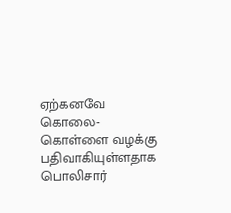ஏற்கனவே கொலை- கொள்ளை வழக்கு பதிவாகியுள்ளதாக பொலிசார்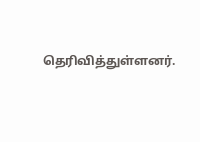தெரிவித்துள்ளனர்.